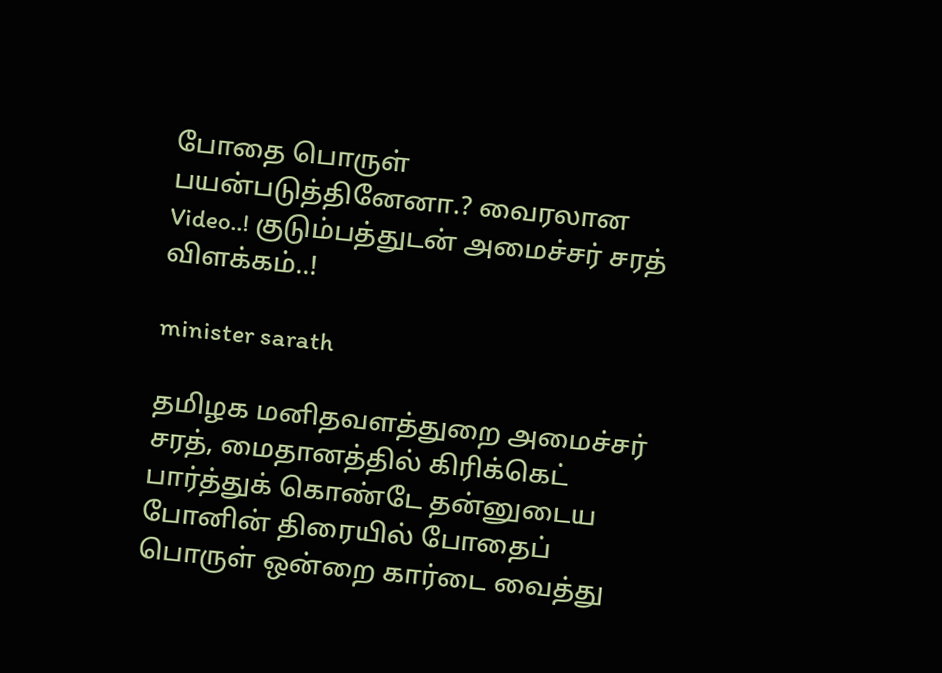போதை பொருள் பயன்படுத்தினேனா.? வைரலான Video..! குடும்பத்துடன் அமைச்சர் சரத் விளக்கம்..!

minister sarath

தமிழக மனிதவளத்துறை அமைச்சர் சரத், மைதானத்தில் கிரிக்கெட் பார்த்துக் கொண்டே தன்னுடைய போனின் திரையில் போதைப் பொருள் ஒன்றை கார்டை வைத்து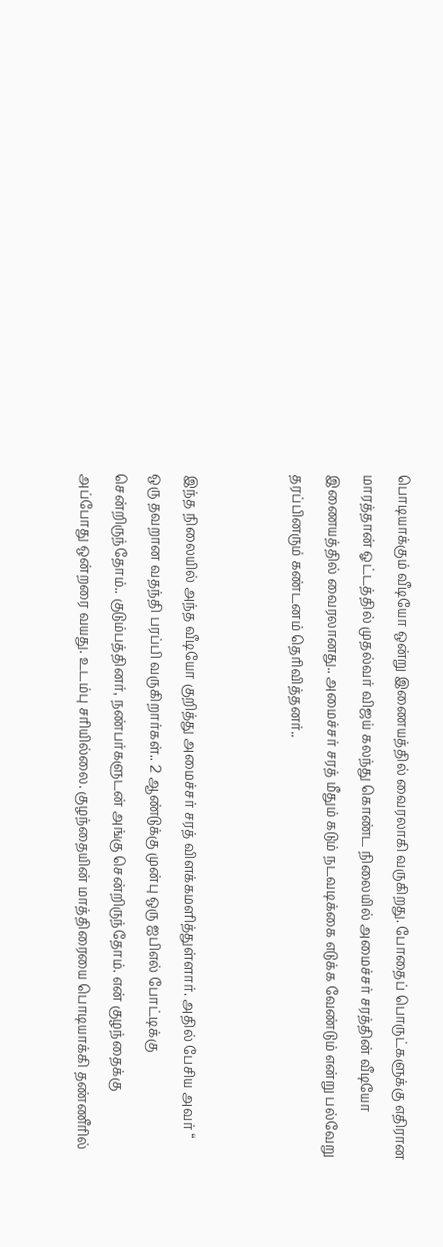பொடியாக்கும் வீடியோ ஒன்று இணையத்தில் வைரலாகி வருகிறது. போதைப் பொருட்களுக்கு எதிரான மாரத்தான் ஓட்டத்தில் முதல்வர் விஜய் கலந்து கொண்ட நிலையில் அமைச்சர் சரத்தின் வீடியோ இணையத்தில் வைரலானது.. அமைச்சர் சரத் மீதும் கடும் நடவடிக்கை எடுக்க வேண்டும் என்று பல்வேறு தரப்பினரும் கண்டனம் தெரிவித்தனர்..


இந்த நிலையில் அந்த வீடியோ குறித்து அமைச்சர் சரத் விளக்கமளித்துள்ளார். அதில் பேசிய அவர் “ ஒரு தவறான வதந்தி பரப்பி வருகிறார்கள்.. 2 ஆண்டுக்கு முன்பு ஒரு ஐபிஎல் போட்டிக்கு சென்றிருந்தோம்.. குடும்பத்தினர், நண்பர்களுடன் அங்கு சென்றிருந்தோம். என் குழந்தைக்கு அப்போது ஒன்றரை வயது. உடம்பு சரியில்லை. குழந்தையின் மாத்திரையை பொடியாக்கி தண்ணீரில்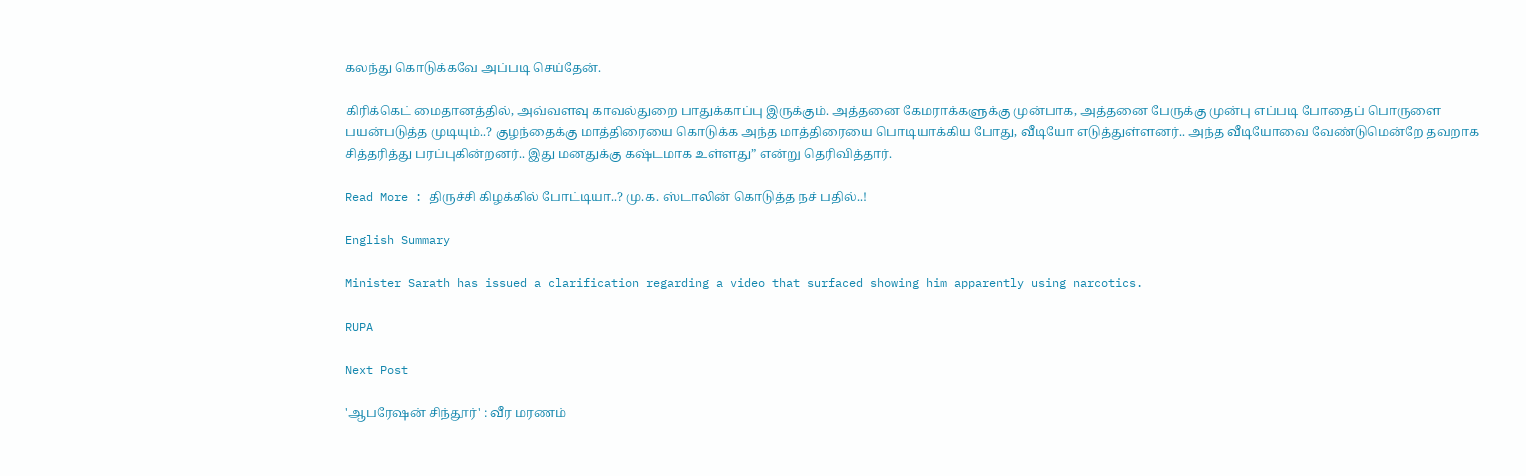கலந்து கொடுக்கவே அப்படி செய்தேன்.

கிரிக்கெட் மைதானத்தில், அவ்வளவு காவல்துறை பாதுக்காப்பு இருக்கும். அத்தனை கேமராக்களுக்கு முன்பாக, அத்தனை பேருக்கு முன்பு எப்படி போதைப் பொருளை பயன்படுத்த முடியும்..? குழந்தைக்கு மாத்திரையை கொடுக்க அந்த மாத்திரையை பொடியாக்கிய போது, வீடியோ எடுத்துள்ளனர்.. அந்த வீடியோவை வேண்டுமென்றே தவறாக சித்தரித்து பரப்புகின்றனர்.. இது மனதுக்கு கஷ்டமாக உள்ளது” என்று தெரிவித்தார்.

Read More : திருச்சி கிழக்கில் போட்டியா..? மு.க. ஸ்டாலின் கொடுத்த நச் பதில்..!

English Summary

Minister Sarath has issued a clarification regarding a video that surfaced showing him apparently using narcotics.

RUPA

Next Post

'ஆபரேஷன் சிந்தூர்' : வீர மரணம்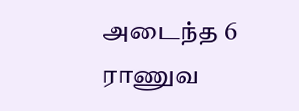அடைந்த 6 ராணுவ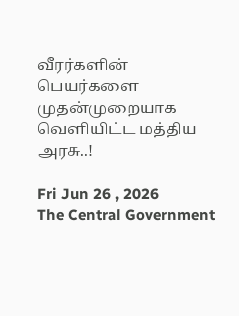வீரர்களின் பெயர்களை முதன்முறையாக வெளியிட்ட மத்திய அரசு..!

Fri Jun 26 , 2026
The Central Government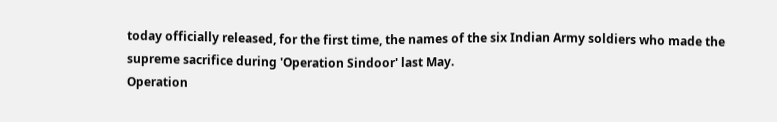today officially released, for the first time, the names of the six Indian Army soldiers who made the supreme sacrifice during 'Operation Sindoor' last May.
Operation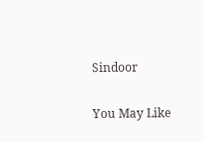Sindoor

You May Like